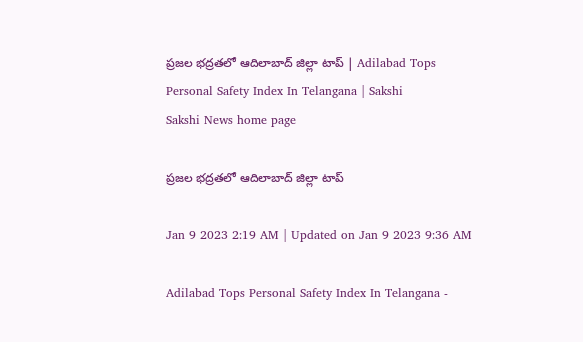ప్రజల భద్రతలో ఆదిలాబాద్‌ జిల్లా టాప్‌ | Adilabad Tops Personal Safety Index In Telangana | Sakshi
Sakshi News home page

ప్రజల భద్రతలో ఆదిలాబాద్‌ జిల్లా టాప్‌

Jan 9 2023 2:19 AM | Updated on Jan 9 2023 9:36 AM

Adilabad Tops Personal Safety Index In Telangana -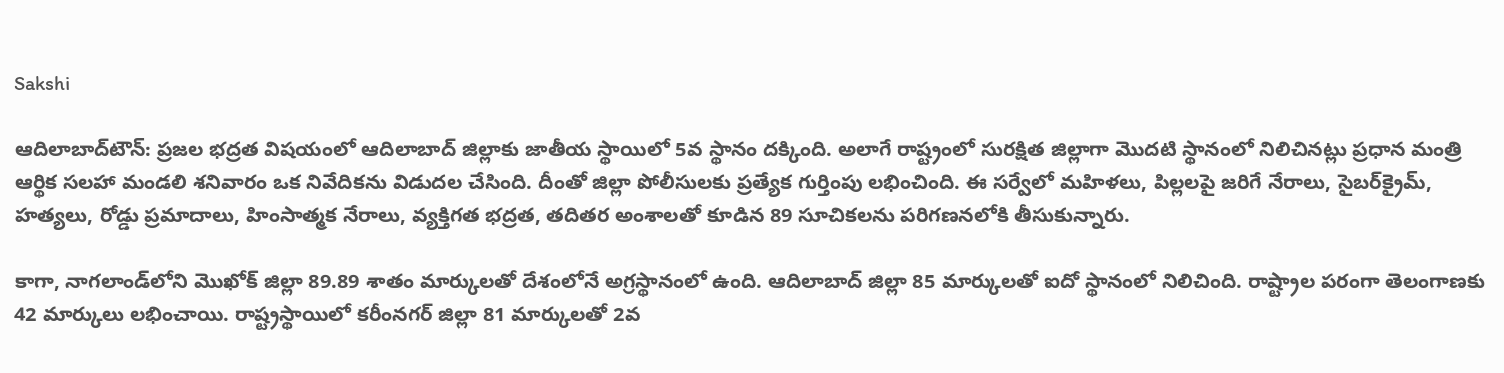Sakshi

ఆదిలాబాద్‌టౌన్‌: ప్రజల భద్రత విషయంలో ఆదిలాబాద్‌ జిల్లాకు జాతీయ స్థాయిలో 5వ స్థానం దక్కింది. అలాగే రాష్ట్రంలో సురక్షిత జిల్లాగా మొదటి స్థానంలో నిలిచినట్లు ప్రధాన మంత్రి ఆర్థిక సలహా మండలి శనివారం ఒక నివేదికను విడుదల చేసింది. దీంతో జిల్లా పోలీసులకు ప్రత్యేక గుర్తింపు లభించింది. ఈ సర్వేలో మహిళలు, పిల్లలపై జరిగే నేరాలు, సైబర్‌క్రైమ్, హత్యలు, రోడ్డు ప్రమాదాలు, హింసాత్మక నేరాలు, వ్యక్తిగత భద్రత, తదితర అంశాలతో కూడిన 89 సూచికలను పరిగణనలోకి తీసుకున్నారు.

కాగా, నాగలాండ్‌లోని మొఖోక్‌ జిల్లా 89.89 శాతం మార్కులతో దేశంలోనే అగ్రస్థానంలో ఉంది. ఆదిలాబాద్‌ జిల్లా 85 మార్కులతో ఐదో స్థానంలో నిలిచింది. రాష్ట్రాల పరంగా తెలంగాణకు 42 మార్కులు లభించాయి. రాష్ట్రస్థాయిలో కరీంనగర్‌ జిల్లా 81 మార్కులతో 2వ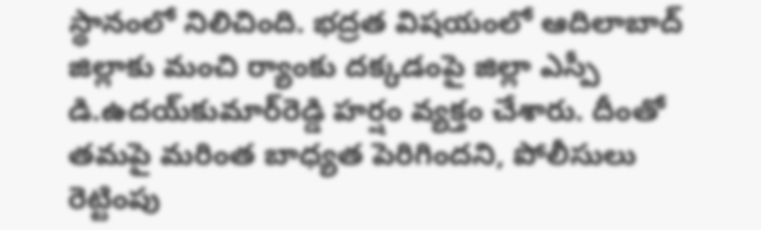స్థానంలో నిలిచింది. భద్రత విషయంలో ఆదిలాబాద్‌ జిల్లాకు మంచి ర్యాంకు దక్కడంపై జిల్లా ఎస్పీ డి.ఉదయ్‌కుమార్‌రెడ్డి హర్షం వ్యక్తం చేశారు. దీంతో తమపై మరింత బాధ్యత పెరిగిందని, పోలీసులు రెట్టింపు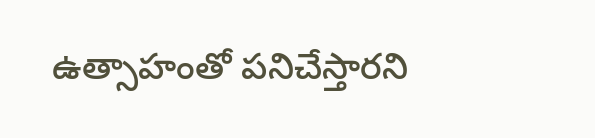ఉత్సాహంతో పనిచేస్తారని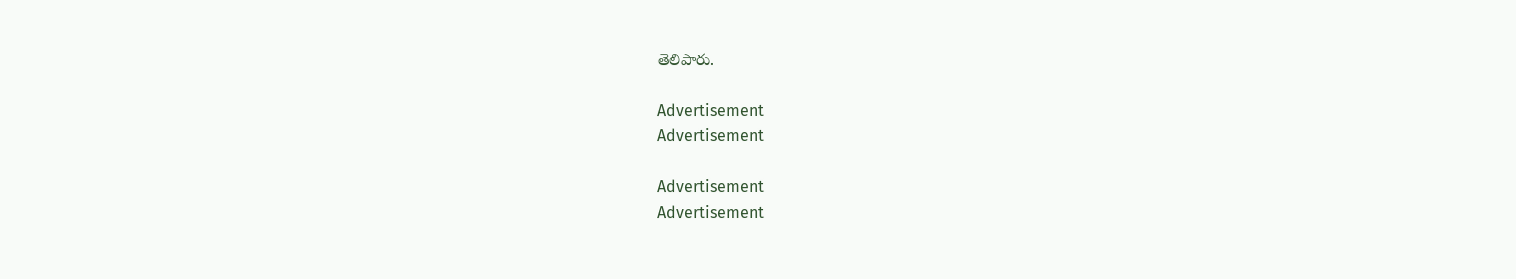తెలిపారు.

Advertisement
Advertisement

Advertisement
Advertisement